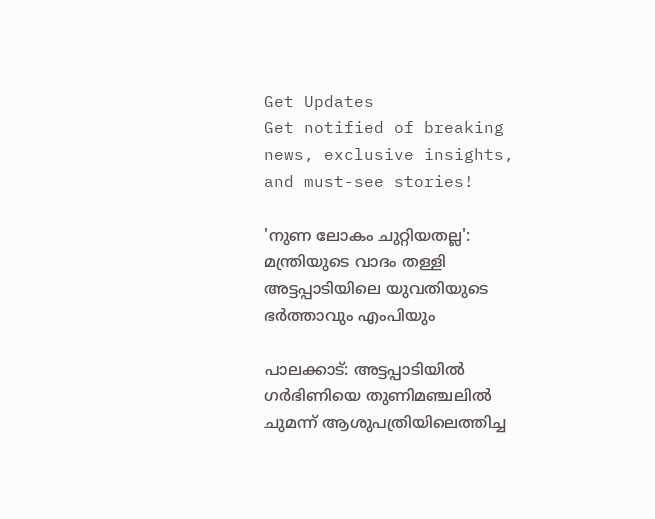Get Updates
Get notified of breaking news, exclusive insights, and must-see stories!

'നുണ ലോകം ചുറ്റിയതല്ല': മന്ത്രിയുടെ വാദം തള്ളി അട്ടപ്പാടിയിലെ യുവതിയുടെ ഭർത്താവും എംപിയും

പാലക്കാട്: അട്ടപ്പാടിയില്‍ ഗർഭിണിയെ തുണിമഞ്ചലില്‍ ചുമന്ന് ആശുപത്രിയിലെത്തിച്ച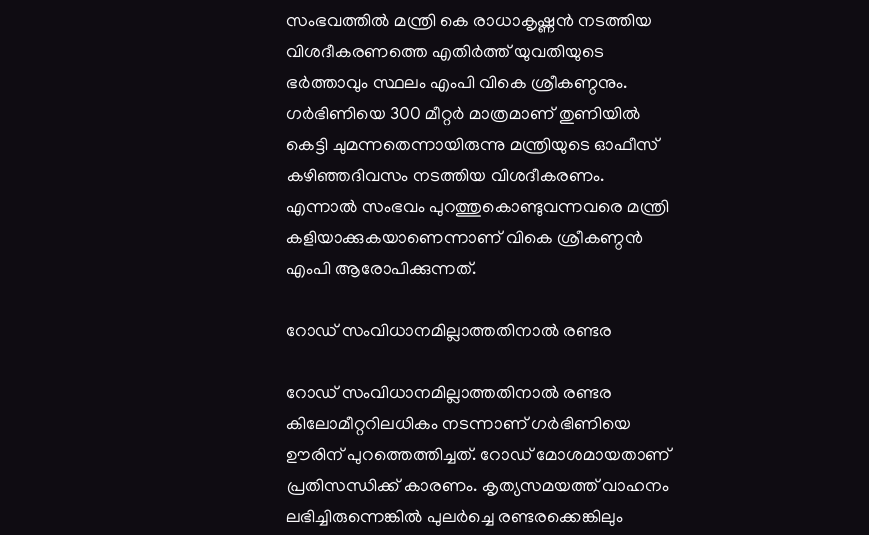സംഭവത്തില്‍ മന്ത്രി കെ രാധാകൃഷ്ണൻ നടത്തിയ വിശദീകരണത്തെ എതിർത്ത് യുവതിയുടെ ഭർത്താവും സ്ഥലം എംപി വികെ ശ്രീകണ്ഠനും. ഗർഭിണിയെ 300 മീറ്റർ മാത്രമാണ് തുണിയിൽ കെട്ടി ചുമന്നതെന്നായിരുന്നു മന്ത്രിയുടെ ഓഫീസ് കഴിഞ്ഞദിവസം നടത്തിയ വിശദീകരണം. എന്നാല്‍ സംഭവം പുറത്തുകൊണ്ടുവന്നവരെ മന്ത്രി കളിയാക്കുകയാണെന്നാണ് വികെ ശ്രീകണ്ഠന്‍ എംപി ആരോപിക്കുന്നത്.

റോഡ് സംവിധാനമില്ലാത്തതിനാല്‍ രണ്ടര

റോഡ് സംവിധാനമില്ലാത്തതിനാല്‍ രണ്ടര കിലോമീറ്ററിലധികം നടന്നാണ് ഗർഭിണിയെ ഊരിന് പുറത്തെത്തിച്ചത്. റോഡ് മോശമായതാണ് പ്രതിസന്ധിക്ക് കാരണം. കൃത്യസമയത്ത് വാഹനം ലഭിച്ചിരുന്നെങ്കില്‍ പുലർച്ചെ രണ്ടരക്കെങ്കിലും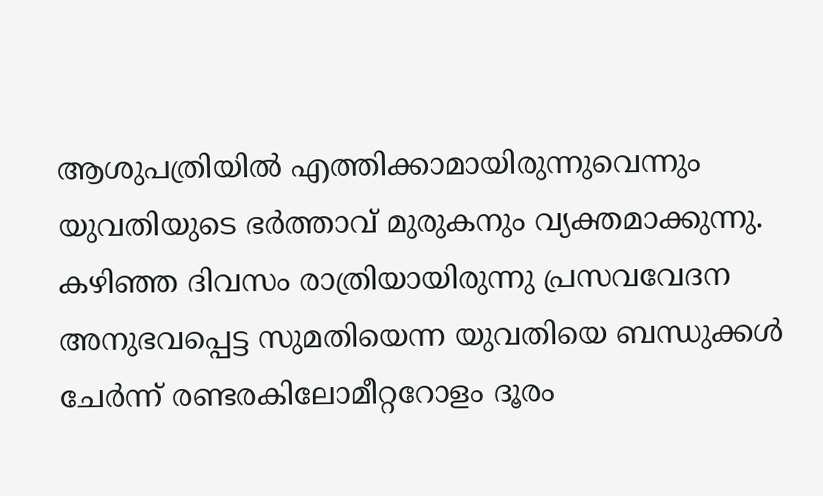ആശുപത്രിയിൽ എത്തിക്കാമായിരുന്നുവെന്നും യുവതിയുടെ ഭർത്താവ് മുരുകനും വ്യക്തമാക്കുന്നു. കഴിഞ്ഞ ദിവസം രാത്രിയായിരുന്നു പ്രസവവേദന അനുഭവപ്പെട്ട സുമതിയെന്ന യുവതിയെ ബന്ധുക്കള്‍ ചേർന്ന് രണ്ടരകിലോമീറ്ററോളം ദൂരം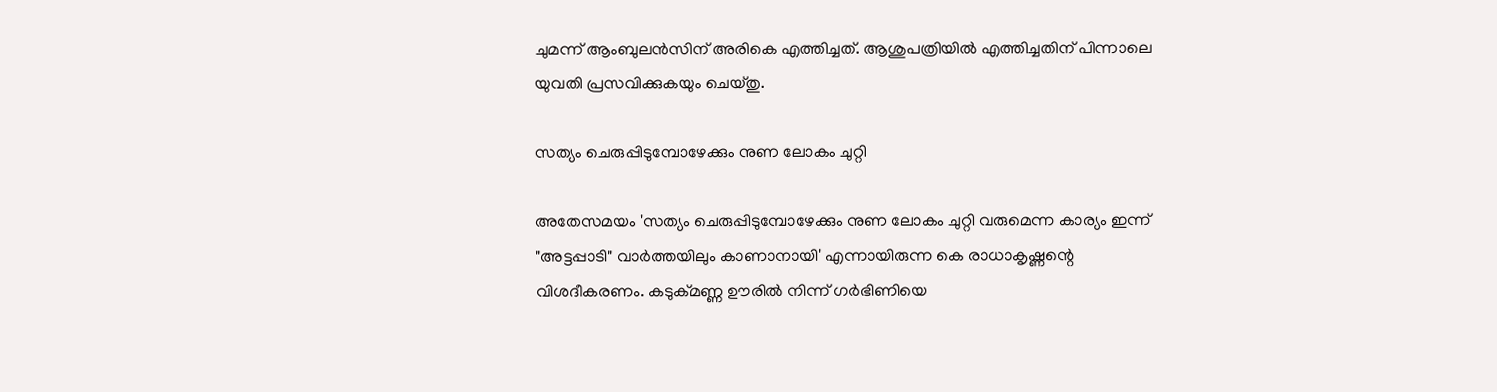ചുമന്ന് ആംബുലന്‍സിന് അരികെ എത്തിച്ചത്. ആശുപത്രിയില്‍ എത്തിച്ചതിന് പിന്നാലെ യുവതി പ്രസവിക്കുകയും ചെയ്തു.

സത്യം ചെരുപ്പിടുമ്പോഴേക്കും നുണ ലോകം ചുറ്റി

അതേസമയം 'സത്യം ചെരുപ്പിടുമ്പോഴേക്കും നുണ ലോകം ചുറ്റി വരുമെന്ന കാര്യം ഇന്ന് "അട്ടപ്പാടി" വാർത്തയിലും കാണാനായി' എന്നായിരുന്ന കെ രാധാകൃഷ്ണന്റെ വിശദീകരണം. കടുക്മണ്ണ ഊരിൽ നിന്ന് ഗർഭിണിയെ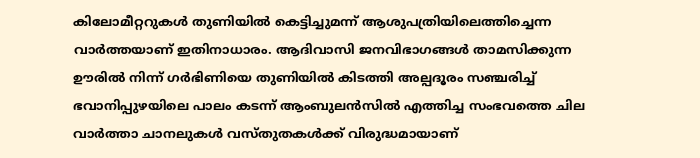കിലോമീറ്ററുകൾ തുണിയിൽ കെട്ടിച്ചുമന്ന് ആശുപത്രിയിലെത്തിച്ചെന്ന വാർത്തയാണ് ഇതിനാധാരം. ആദിവാസി ജനവിഭാഗങ്ങൾ താമസിക്കുന്ന ഊരിൽ നിന്ന് ഗർഭിണിയെ തുണിയിൽ കിടത്തി അല്പദൂരം സഞ്ചരിച്ച് ഭവാനിപ്പുഴയിലെ പാലം കടന്ന് ആംബുലൻസിൽ എത്തിച്ച സംഭവത്തെ ചില വാർത്താ ചാനലുകൾ വസ്തുതകൾക്ക് വിരുദ്ധമായാണ്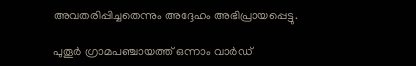അവതരിപ്പിച്ചതെന്നും അദ്ദേഹം അഭിപ്രായപ്പെട്ടു.

പുതൂർ ഗ്രാമപഞ്ചായത്ത് ഒന്നാം വാർഡ്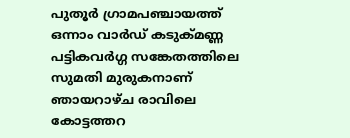പുതൂർ ഗ്രാമപഞ്ചായത്ത് ഒന്നാം വാർഡ് കടുക്മണ്ണ പട്ടികവർഗ്ഗ സങ്കേതത്തിലെ സുമതി മുരുകനാണ് ഞായറാഴ്ച രാവിലെ കോട്ടത്തറ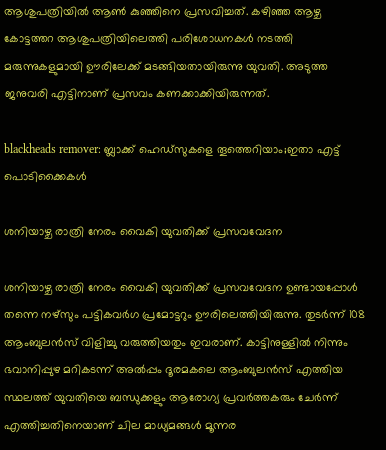ആശുപത്രിയിൽ ആൺ കുഞ്ഞിനെ പ്രസവിച്ചത്. കഴിഞ്ഞ ആഴ്ച കോട്ടത്തറ ആശുപത്രിയിലെത്തി പരിശോധനകൾ നടത്തി മരുന്നുകളുമായി ഊരിലേക്ക് മടങ്ങിയതായിരുന്നു യുവതി. അടുത്ത ജനുവരി എട്ടിനാണ് പ്രസവം കണക്കാക്കിയിരുന്നത്.

blackheads remover: ബ്ലാക്ക് ഹെഡ്‌സുകളെ തൂത്തെറിയാം;ഇതാ എട്ട് പൊടിക്കൈകള്‍

ശനിയാഴ്ച രാത്രി നേരം വൈകി യുവതിക്ക് പ്രസവവേദന

ശനിയാഴ്ച രാത്രി നേരം വൈകി യുവതിക്ക് പ്രസവവേദന ഉണ്ടായപ്പോൾ തന്നെ നഴ്സും പട്ടികവർഗ പ്രമോട്ടറും ഊരിലെത്തിയിരുന്നു. തുടർന്ന് 108 ആംബുലൻസ് വിളിച്ചു വരുത്തിയതും ഇവരാണ്. കാട്ടിനുള്ളിൽ നിന്നും ഭവാനിപ്പുഴ മറികടന്ന് അൽപ്പം ദൂരമകലെ ആംബുലൻസ് എത്തിയ സ്ഥലത്ത് യുവതിയെ ബന്ധുക്കളും ആരോഗ്യ പ്രവർത്തകരും ചേർന്ന് എത്തിച്ചതിനെയാണ് ചില മാധ്യമങ്ങൾ മൂന്നര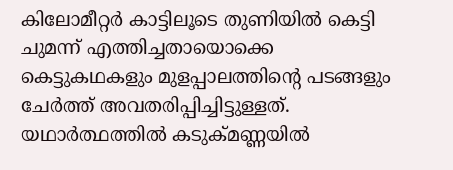കിലോമീറ്റർ കാട്ടിലൂടെ തുണിയിൽ കെട്ടി ചുമന്ന് എത്തിച്ചതായൊക്കെ കെട്ടുകഥകളും മുളപ്പാലത്തിന്റെ പടങ്ങളും ചേർത്ത് അവതരിപ്പിച്ചിട്ടുള്ളത്. യഥാർത്ഥത്തിൽ കടുക്മണ്ണയിൽ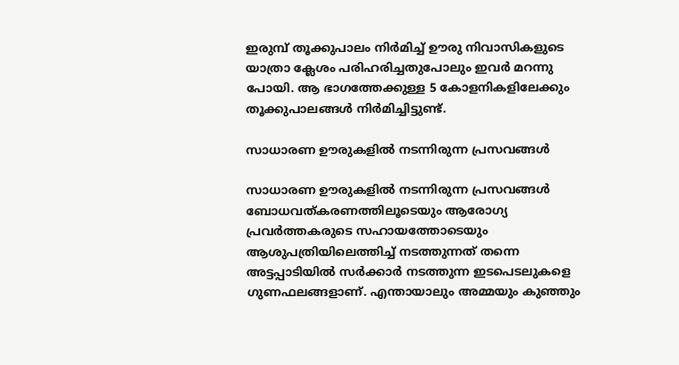ഇരുമ്പ് തൂക്കുപാലം നിർമിച്ച് ഊരു നിവാസികളുടെ യാത്രാ ക്ലേശം പരിഹരിച്ചതുപോലും ഇവർ മറന്നു പോയി. ആ ഭാഗത്തേക്കുള്ള 5 കോളനികളിലേക്കും തൂക്കുപാലങ്ങൾ നിർമിച്ചിട്ടുണ്ട്.

സാധാരണ ഊരുകളിൽ നടന്നിരുന്ന പ്രസവങ്ങൾ

സാധാരണ ഊരുകളിൽ നടന്നിരുന്ന പ്രസവങ്ങൾ ബോധവത്കരണത്തിലൂടെയും ആരോഗ്യ പ്രവർത്തകരുടെ സഹായത്തോടെയും ആശുപത്രിയിലെത്തിച്ച് നടത്തുന്നത് തന്നെ അട്ടപ്പാടിയിൽ സർക്കാർ നടത്തുന്ന ഇടപെടലുകളെ ഗുണഫലങ്ങളാണ്. എന്തായാലും അമ്മയും കുഞ്ഞും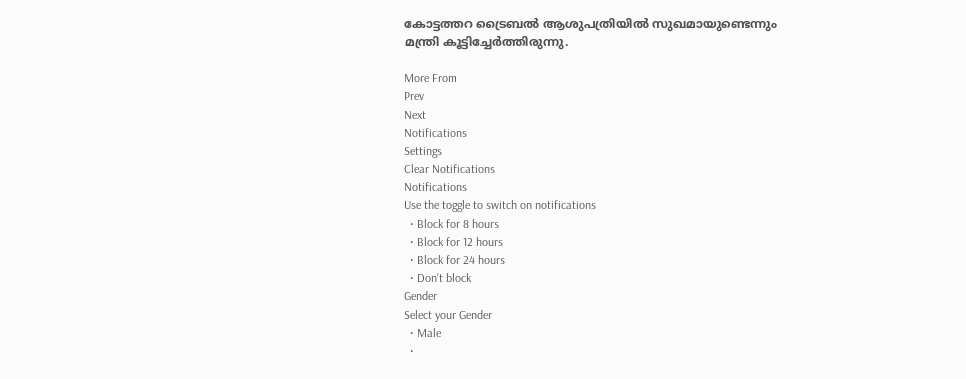കോട്ടത്തറ ട്രൈബൽ ആശുപത്രിയിൽ സുഖമായുണ്ടെന്നും മന്ത്രി കൂട്ടിച്ചേർത്തിരുന്നു.

More From
Prev
Next
Notifications
Settings
Clear Notifications
Notifications
Use the toggle to switch on notifications
  • Block for 8 hours
  • Block for 12 hours
  • Block for 24 hours
  • Don't block
Gender
Select your Gender
  • Male
  •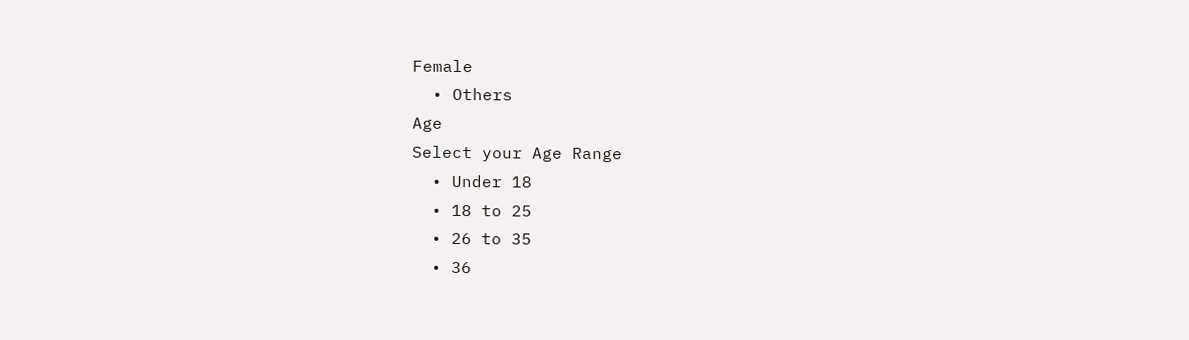Female
  • Others
Age
Select your Age Range
  • Under 18
  • 18 to 25
  • 26 to 35
  • 36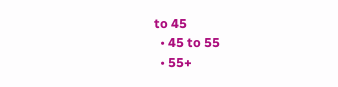to 45
  • 45 to 55
  • 55+